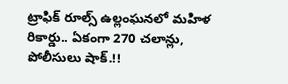ట్రాఫిక్ రూల్స్ ఉల్లంఘనలో మహిళ రికార్డు.. ఏకంగా 270 చలాన్లు, పోలీసులు షాక్.!!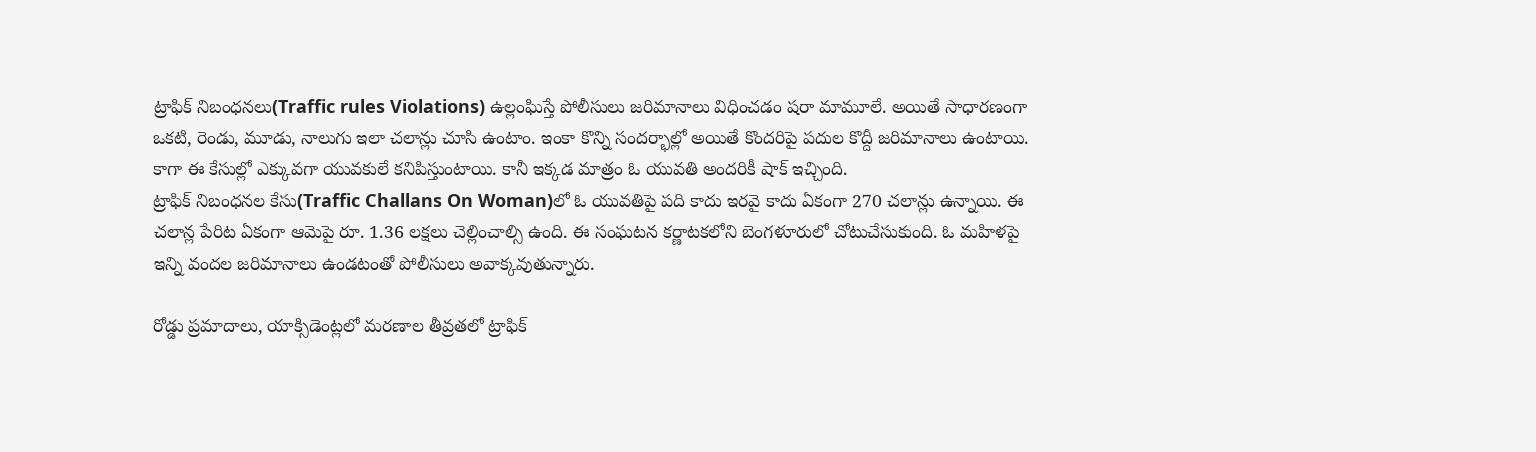ట్రాఫిక్ నిబంధనలు(Traffic rules Violations) ఉల్లంఘిస్తే పోలీసులు జరిమానాలు విధించడం షరా మామూలే. అయితే సాధారణంగా ఒకటి, రెండు, మూడు, నాలుగు ఇలా చలాన్లు చూసి ఉంటాం. ఇంకా కొన్ని సందర్భాల్లో అయితే కొందరిపై పదుల కొద్దీ జరిమానాలు ఉంటాయి. కాగా ఈ కేసుల్లో ఎక్కువగా యువకులే కనిపిస్తుంటాయి. కానీ ఇక్కడ మాత్రం ఓ యువతి అందరికీ షాక్ ఇచ్చింది.
ట్రాఫిక్ నిబంధనల కేసు(Traffic Challans On Woman)లో ఓ యువతిపై పది కాదు ఇరవై కాదు ఏకంగా 270 చలాన్లు ఉన్నాయి. ఈ చలాన్ల పేరిట ఏకంగా ఆమెపై రూ. 1.36 లక్షలు చెల్లించాల్సి ఉంది. ఈ సంఘటన కర్ణాటకలోని బెంగళూరులో చోటుచేసుకుంది. ఓ మహిళపై ఇన్ని వందల జరిమానాలు ఉండటంతో పోలీసులు అవాక్కవుతున్నారు.

రోడ్డు ప్రమాదాలు, యాక్సిడెంట్లలో మరణాల తీవ్రతలో ట్రాఫిక్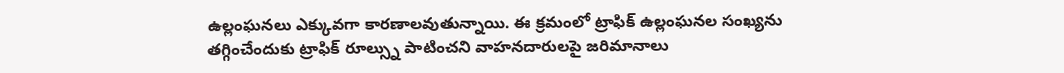ఉల్లంఘనలు ఎక్కువగా కారణాలవుతున్నాయి. ఈ క్రమంలో ట్రాఫిక్ ఉల్లంఘనల సంఖ్యను తగ్గించేందుకు ట్రాఫిక్ రూల్స్ను పాటించని వాహనదారులపై జరిమానాలు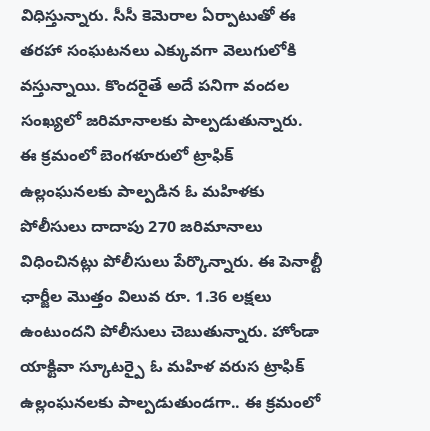విధిస్తున్నారు. సీసీ కెమెరాల ఏర్పాటుతో ఈ తరహా సంఘటనలు ఎక్కువగా వెలుగులోకి వస్తున్నాయి. కొందరైతే అదే పనిగా వందల సంఖ్యలో జరిమానాలకు పాల్పడుతున్నారు.
ఈ క్రమంలో బెంగళూరులో ట్రాఫిక్ ఉల్లంఘనలకు పాల్పడిన ఓ మహిళకు పోలీసులు దాదాపు 270 జరిమానాలు విధించినట్లు పోలీసులు పేర్కొన్నారు. ఈ పెనాల్టీ ఛార్జీల మొత్తం విలువ రూ. 1.36 లక్షలు ఉంటుందని పోలీసులు చెబుతున్నారు. హోండా యాక్టివా స్కూటర్పై ఓ మహిళ వరుస ట్రాఫిక్ ఉల్లంఘనలకు పాల్పడుతుండగా.. ఈ క్రమంలో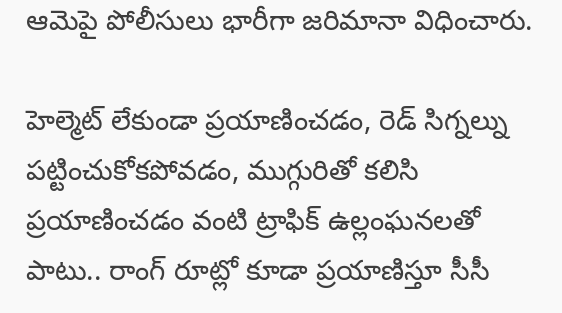ఆమెపై పోలీసులు భారీగా జరిమానా విధించారు.

హెల్మెట్ లేకుండా ప్రయాణించడం, రెడ్ సిగ్నల్ను పట్టించుకోకపోవడం, ముగ్గురితో కలిసి ప్రయాణించడం వంటి ట్రాఫిక్ ఉల్లంఘనలతో పాటు.. రాంగ్ రూట్లో కూడా ప్రయాణిస్తూ సీసీ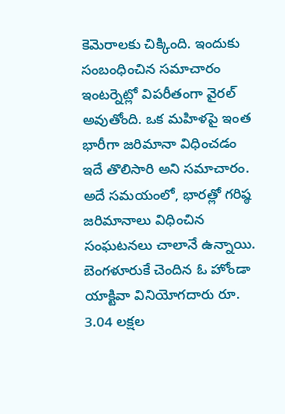కెమెరాలకు చిక్కింది. ఇందుకు సంబంధించిన సమాచారం ఇంటర్నెట్లో విపరీతంగా వైరల్ అవుతోంది. ఒక మహిళపై ఇంత భారీగా జరిమానా విధించడం ఇదే తొలిసారి అని సమాచారం.
అదే సమయంలో, భారత్లో గరిష్ఠ జరిమానాలు విధించిన సంఘటనలు చాలానే ఉన్నాయి. బెంగళూరుకే చెందిన ఓ హోండా యాక్టివా వినియోగదారు రూ. 3.04 లక్షల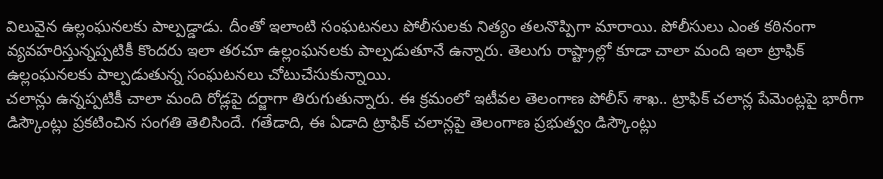విలువైన ఉల్లంఘనలకు పాల్పడ్డాడు. దీంతో ఇలాంటి సంఘటనలు పోలీసులకు నిత్యం తలనొప్పిగా మారాయి. పోలీసులు ఎంత కఠినంగా వ్యవహరిస్తున్నప్పటికీ కొందరు ఇలా తరచూ ఉల్లంఘనలకు పాల్పడుతూనే ఉన్నారు. తెలుగు రాష్ట్రాల్లో కూడా చాలా మంది ఇలా ట్రాఫిక్ ఉల్లంఘనలకు పాల్పడుతున్న సంఘటనలు చోటుచేసుకున్నాయి.
చలాన్లు ఉన్నప్పటికీ చాలా మంది రోడ్లపై దర్జాగా తిరుగుతున్నారు. ఈ క్రమంలో ఇటీవల తెలంగాణ పోలీస్ శాఖ.. ట్రాఫిక్ చలాన్ల పేమెంట్లపై భారీగా డిస్కౌంట్లు ప్రకటించిన సంగతి తెలిసిందే. గతేడాది, ఈ ఏడాది ట్రాఫిక్ చలాన్లపై తెలంగాణ ప్రభుత్వం డిస్కౌంట్లు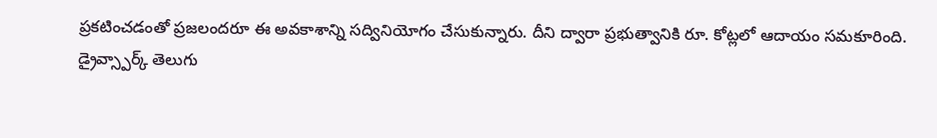ప్రకటించడంతో ప్రజలందరూ ఈ అవకాశాన్ని సద్వినియోగం చేసుకున్నారు. దీని ద్వారా ప్రభుత్వానికి రూ. కోట్లలో ఆదాయం సమకూరింది.
డ్రైవ్స్పార్క్ తెలుగు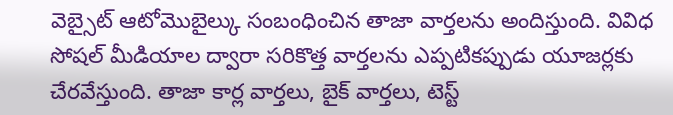వెబ్సైట్ ఆటోమొబైల్కు సంబంధించిన తాజా వార్తలను అందిస్తుంది. వివిధ సోషల్ మీడియాల ద్వారా సరికొత్త వార్తలను ఎప్పటికప్పుడు యూజర్లకు చేరవేస్తుంది. తాజా కార్ల వార్తలు, బైక్ వార్తలు, టెస్ట్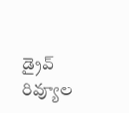డ్రైవ్ రివ్యూల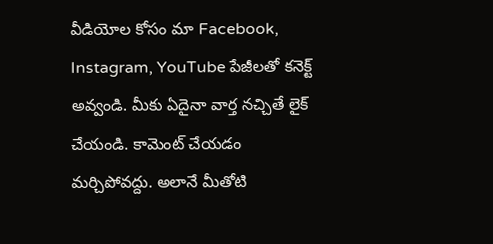వీడియోల కోసం మా Facebook, Instagram, YouTube పేజీలతో కనెక్ట్ అవ్వండి. మీకు ఏదైనా వార్త నచ్చితే లైక్ చేయండి. కామెంట్ చేయడం మర్చిపోవద్దు. అలానే మీతోటి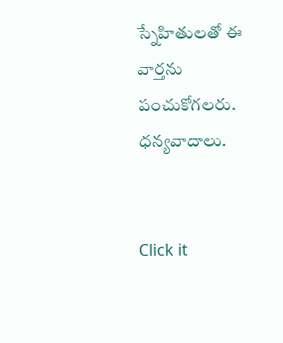స్నేహితులతో ఈ వార్తను పంచుకోగలరు. ధన్యవాదాలు.


Click it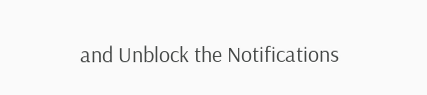and Unblock the Notifications